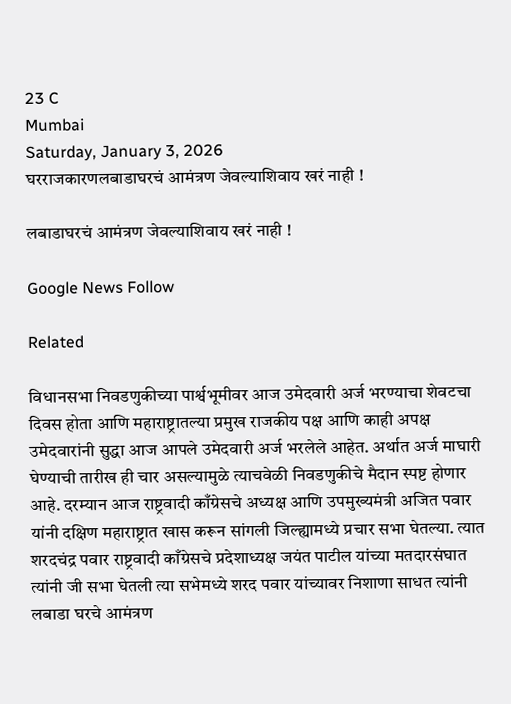23 C
Mumbai
Saturday, January 3, 2026
घरराजकारणलबाडाघरचं आमंत्रण जेवल्याशिवाय खरं नाही !

लबाडाघरचं आमंत्रण जेवल्याशिवाय खरं नाही !

Google News Follow

Related

विधानसभा निवडणुकीच्या पार्श्वभूमीवर आज उमेदवारी अर्ज भरण्याचा शेवटचा दिवस होता आणि महाराष्ट्रातल्या प्रमुख राजकीय पक्ष आणि काही अपक्ष उमेदवारांनी सुद्धा आज आपले उमेदवारी अर्ज भरलेले आहेत. अर्थात अर्ज माघारी घेण्याची तारीख ही चार असल्यामुळे त्याचवेळी निवडणुकीचे मैदान स्पष्ट होणार आहे. दरम्यान आज राष्ट्रवादी काँग्रेसचे अध्यक्ष आणि उपमुख्यमंत्री अजित पवार यांनी दक्षिण महाराष्ट्रात खास करून सांगली जिल्ह्यामध्ये प्रचार सभा घेतल्या. त्यात शरदचंद्र पवार राष्ट्रवादी काँग्रेसचे प्रदेशाध्यक्ष जयंत पाटील यांच्या मतदारसंघात त्यांनी जी सभा घेतली त्या सभेमध्ये शरद पवार यांच्यावर निशाणा साधत त्यांनी लबाडा घरचे आमंत्रण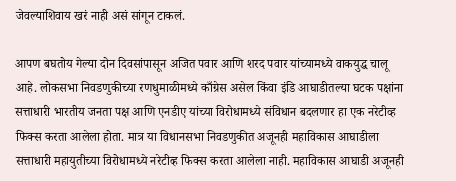जेवल्याशिवाय खरं नाही असं सांगून टाकलं.

आपण बघतोय गेल्या दोन दिवसांपासून अजित पवार आणि शरद पवार यांच्यामध्ये वाकयुद्ध चालू आहे. लोकसभा निवडणुकीच्या रणधुमाळीमध्ये काँग्रेस असेल किंवा इंडि आघाडीतल्या घटक पक्षांना सत्ताधारी भारतीय जनता पक्ष आणि एनडीए यांच्या विरोधामध्ये संविधान बदलणार हा एक नरेटीव्ह फिक्स करता आलेला होता. मात्र या विधानसभा निवडणुकीत अजूनही महाविकास आघाडीला सत्ताधारी महायुतीच्या विरोधामध्ये नरेटीव्ह फिक्स करता आलेला नाही. महाविकास आघाडी अजूनही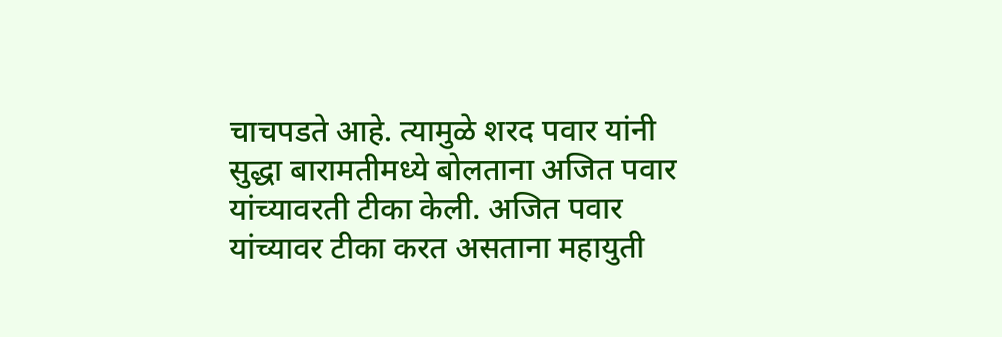चाचपडते आहे. त्यामुळे शरद पवार यांनी सुद्धा बारामतीमध्ये बोलताना अजित पवार यांच्यावरती टीका केली. अजित पवार यांच्यावर टीका करत असताना महायुती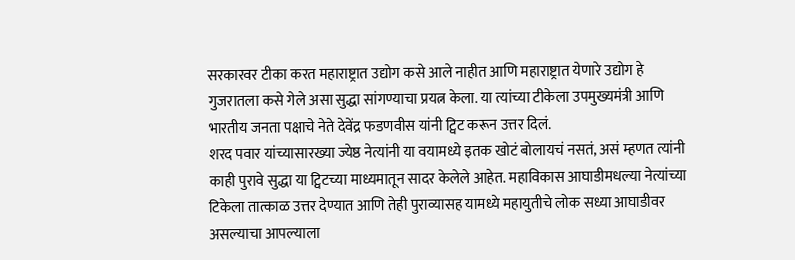सरकारवर टीका करत महाराष्ट्रात उद्योग कसे आले नाहीत आणि महाराष्ट्रात येणारे उद्योग हे गुजरातला कसे गेले असा सुद्धा सांगण्याचा प्रयत्न केला. या त्यांच्या टीकेला उपमुख्यमंत्री आणि भारतीय जनता पक्षाचे नेते देवेंद्र फडणवीस यांनी ट्विट करून उत्तर दिलं.
शरद पवार यांच्यासारख्या ज्येष्ठ नेत्यांनी या वयामध्ये इतक खोटं बोलायचं नसतं, असं म्हणत त्यांनी काही पुरावे सुद्धा या ट्विटच्या माध्यमातून सादर केलेले आहेत. महाविकास आघाडीमधल्या नेत्यांच्या टिकेला तात्काळ उत्तर देण्यात आणि तेही पुराव्यासह यामध्ये महायुतीचे लोक सध्या आघाडीवर असल्याचा आपल्याला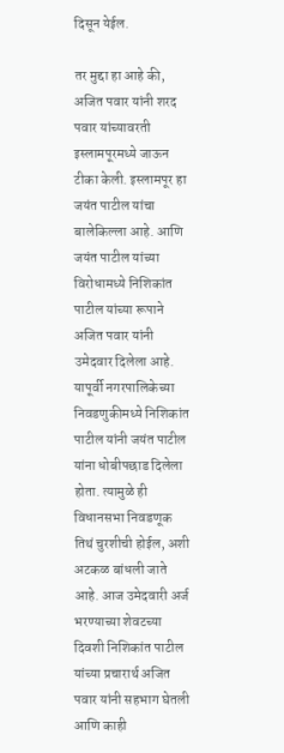दिसून येईल.

तर मुद्दा हा आहे की, अजित पवार यांनी शरद पवार यांच्यावरती इस्लामपूरमध्ये जाऊन टीका केली. इस्लामपूर हा जयंत पाटील यांचा बालेकिल्ला आहे. आणि जयंत पाटील यांच्या विरोधामध्ये निशिकांत पाटील यांच्या रूपाने अजित पवार यांनी उमेदवार दिलेला आहे. यापूर्वी नगरपालिकेच्या निवडणुकीमध्ये निशिकांत पाटील यांनी जयंत पाटील यांना धोबीपछाड दिलेला होता. त्यामुळे ही विधानसभा निवडणूक तिथं चुरशीची होईल, अशी अटकळ बांधली जाते आहे. आज उमेदवारी अर्ज भरण्याच्या शेवटच्या दिवशी निशिकांत पाटील यांच्या प्रचारार्थ अजित पवार यांनी सहभाग घेतली आणि काही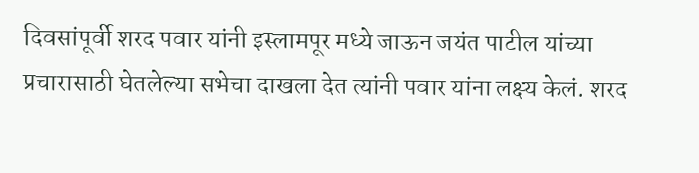दिवसांपूर्वी शरद पवार यांनी इस्लामपूर मध्ये जाऊन जयंत पाटील यांच्या प्रचारासाठी घेतलेल्या सभेचा दाखला देत त्यांनी पवार यांना लक्ष्य केलं. शरद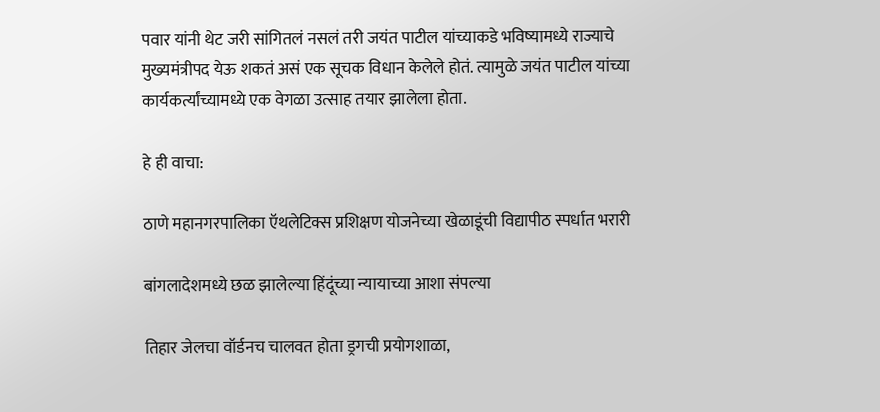पवार यांनी थेट जरी सांगितलं नसलं तरी जयंत पाटील यांच्याकडे भविष्यामध्ये राज्याचे मुख्यमंत्रीपद येऊ शकतं असं एक सूचक विधान केलेले होतं. त्यामुळे जयंत पाटील यांच्या कार्यकर्त्यांच्यामध्ये एक वेगळा उत्साह तयार झालेला होता.

हे ही वाचा:

ठाणे महानगरपालिका ऍथलेटिक्स प्रशिक्षण योजनेच्या खेळाडूंची विद्यापीठ स्पर्धात भरारी

बांगलादेशमध्ये छळ झालेल्या हिंदूंच्या न्यायाच्या आशा संपल्या

तिहार जेलचा वॉर्डनच चालवत होता ड्रगची प्रयोगशाळा,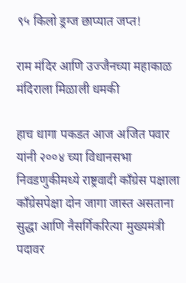९५ किलो ड्रग्ज छाप्यात जप्त!

राम मंदिर आणि उज्जैनच्या महाकाळ मंदिराला मिळाली धमकी

हाच धागा पकडत आज अजित पवार यांनी २००४ च्या विधानसभा निवडणुकीमध्ये राष्ट्रवादी काँग्रेस पक्षाला काँग्रेसपेक्षा दोन जागा जास्त असताना सुद्धा आणि नैसर्गिकरित्या मुख्यमंत्री पदावर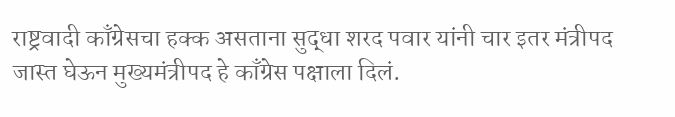राष्ट्रवादी काँग्रेसचा हक्क असताना सुद्धा शरद पवार यांनी चार इतर मंत्रीपद जास्त घेऊन मुख्यमंत्रीपद हे काँग्रेस पक्षाला दिलं.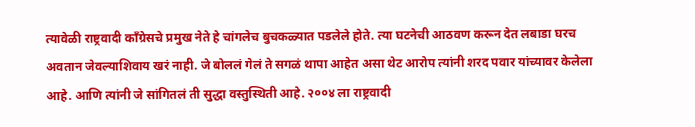त्यावेळी राष्ट्रवादी काँग्रेसचे प्रमुख नेते हे चांगलेच बुचकळ्यात पडलेले होते. त्या घटनेची आठवण करून देत लबाडा घरच अवतान जेवल्याशिवाय खरं नाही. जे बोललं गेलं ते सगळं थापा आहेत असा थेट आरोप त्यांनी शरद पवार यांच्यावर केलेला आहे. आणि त्यांनी जे सांगितलं ती सुद्धा वस्तुस्थिती आहे. २००४ ला राष्ट्रवादी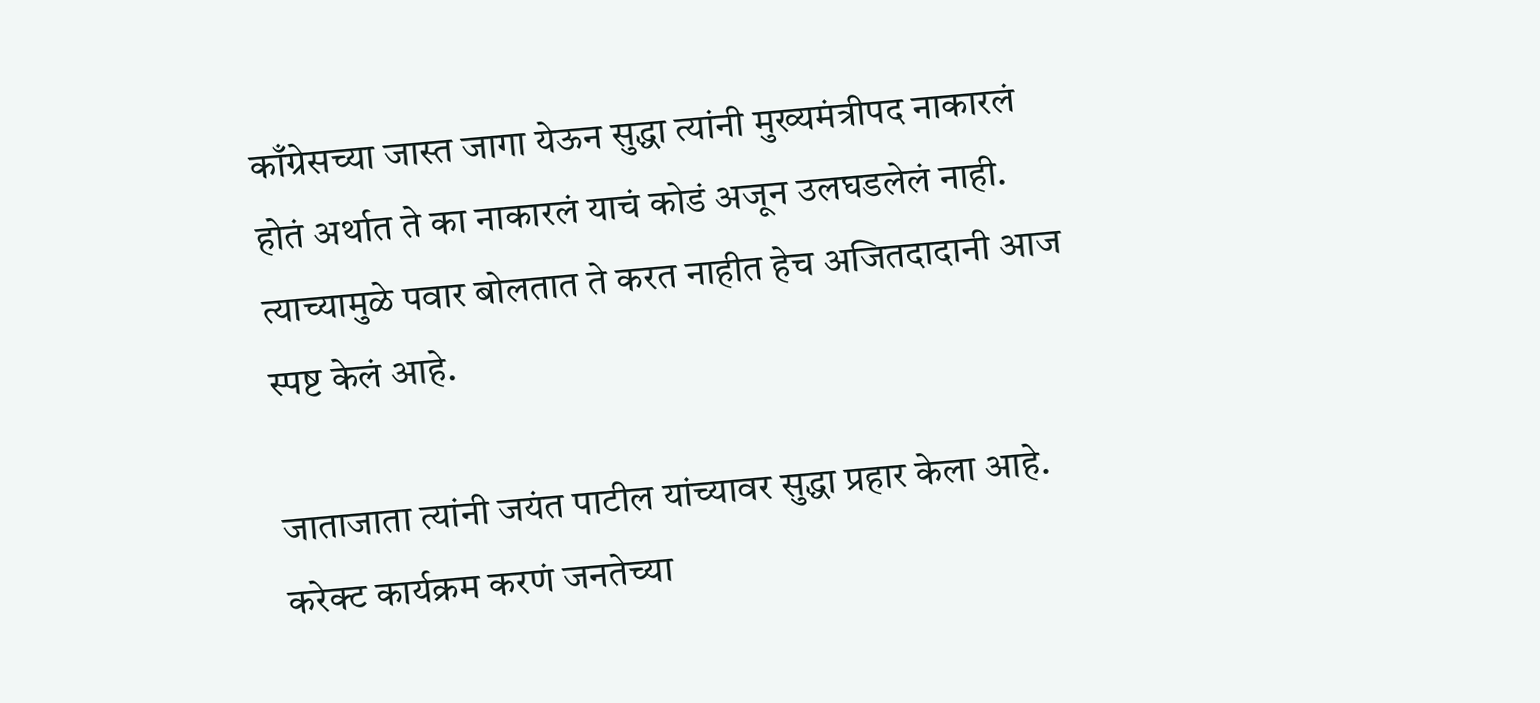काँग्रेसच्या जास्त जागा येऊन सुद्धा त्यांनी मुख्यमंत्रीपद नाकारलं होतं अर्थात ते का नाकारलं याचं कोडं अजून उलघडलेलं नाही. त्याच्यामुळे पवार बोलतात ते करत नाहीत हेच अजितदादानी आज स्पष्ट केलं आहे.

जाताजाता त्यांनी जयंत पाटील यांच्यावर सुद्धा प्रहार केला आहे. करेक्ट कार्यक्रम करणं जनतेच्या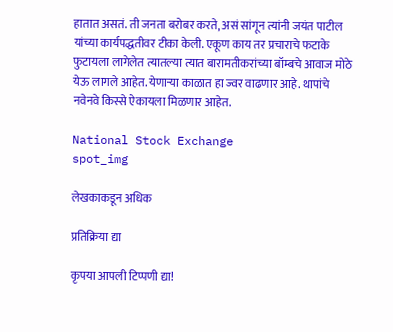हातात असतं. ती जनता बरोबर करते, असं सांगून त्यांनी जयंत पाटील यांच्या कार्यपद्धतीवर टीका केली. एकूण काय तर प्रचाराचे फटाके फुटायला लागेलेत त्यातल्या त्यात बारामतीकरांच्या बॉम्बचे आवाज मोठे येऊ लागले आहेत. येणाऱ्या काळात हा ज्वर वाढणार आहे. थापांचे नवेनवे किस्से ऐकायला मिळणार आहेत.

National Stock Exchange
spot_img

लेखकाकडून अधिक

प्रतिक्रिया द्या

कृपया आपली टिप्पणी द्या!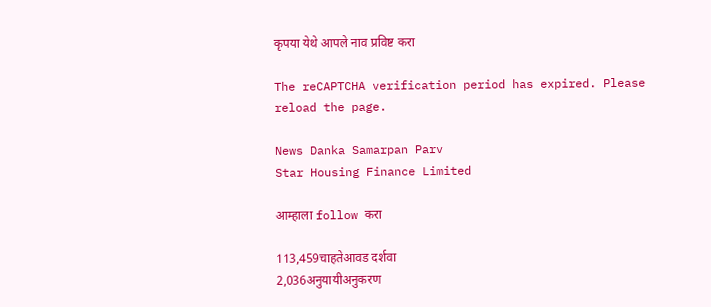कृपया येथे आपले नाव प्रविष्ट करा

The reCAPTCHA verification period has expired. Please reload the page.

News Danka Samarpan Parv
Star Housing Finance Limited

आम्हाला follow करा

113,459चाहतेआवड दर्शवा
2,036अनुयायीअनुकरण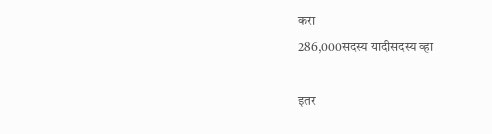करा
286,000सदस्य यादीसदस्य व्हा

इतर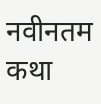नवीनतम कथा